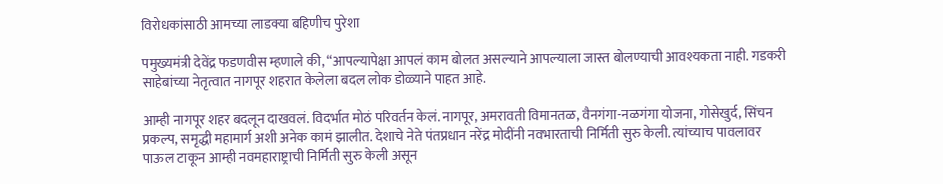विरोधकांसाठी आमच्या लाडक्या बहिणीच पुरेशा

पमुख्यमंत्री देवेंद्र फडणवीस म्हणाले की, “आपल्यापेक्षा आपलं काम बोलत असल्याने आपल्याला जास्त बोलण्याची आवश्यकता नाही. गडकरी साहेबांच्या नेतृत्वात नागपूर शहरात केलेला बदल लोक डोळ्याने पाहत आहे.

आम्ही नागपूर शहर बदलून दाखवलं. विदर्भात मोठं परिवर्तन केलं. नागपूर, अमरावती विमानतळ, वैनगंगा-नळगंगा योजना, गोसेखुर्द, सिंचन प्रकल्प, समृद्धी महामार्ग अशी अनेक कामं झालीत. देशाचे नेते पंतप्रधान नरेंद्र मोदींनी नवभारताची निर्मिती सुरु केली. त्यांच्याच पावलावर पाऊल टाकून आम्ही नवमहाराष्ट्राची निर्मिती सुरु केली असून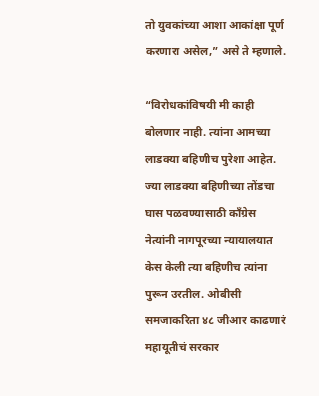तो युवकांच्या आशा आकांक्षा पूर्ण करणारा असेल,” असे ते म्हणाले.

“विरोधकांविषयी मी काही बोलणार नाही. त्यांना आमच्या लाडक्या बहिणीच पुरेशा आहेत. ज्या लाडक्या बहिणीच्या तोंडचा घास पळवण्यासाठी काँग्रेस नेत्यांनी नागपूरच्या न्यायालयात केस केली त्या बहिणीच त्यांना पुरून उरतील. ओबीसी समजाकरिता ४८ जीआर काढणारं महायूतीचं सरकार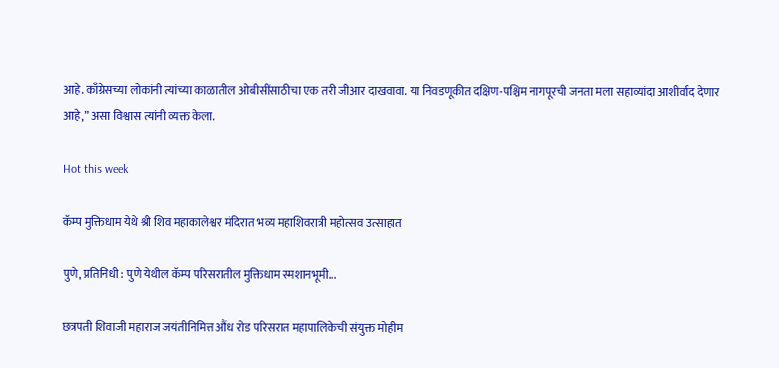आहे. काँग्रेसच्या लोकांनी त्यांच्या काळातील ओबीसींसाठीचा एक तरी जीआर दाखवावा. या निवडणूकीत दक्षिण-पश्चिम नागपूरची जनता मला सहाव्यांदा आशीर्वाद देणार आहे,” असा विश्वास त्यांनी व्यक्त केला.

Hot this week

कॅम्प मुक्तिधाम येथे श्री शिव महाकालेश्वर मंदिरात भव्य महाशिवरात्री महोत्सव उत्साहात

पुणे, प्रतिनिधी : पुणे येथील कॅम्प परिसरातील मुक्तिधाम स्मशानभूमी...

छत्रपती शिवाजी महाराज जयंतीनिमित्त औंध रोड परिसरात महापालिकेची संयुक्त मोहीम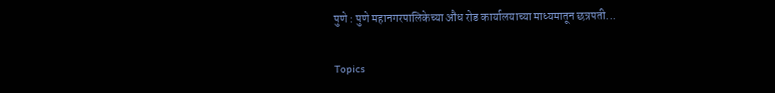पुणे : पुणे महानगरपालिकेच्या औंध रोड कार्यालयाच्या माध्यमातून छत्रपती...

Topics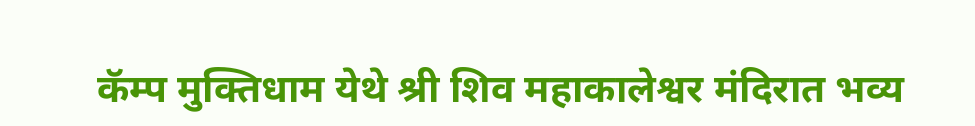कॅम्प मुक्तिधाम येथे श्री शिव महाकालेश्वर मंदिरात भव्य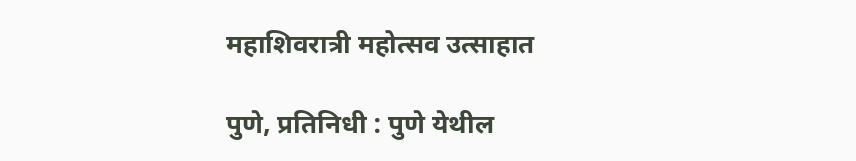महाशिवरात्री महोत्सव उत्साहात

पुणे, प्रतिनिधी : पुणे येथील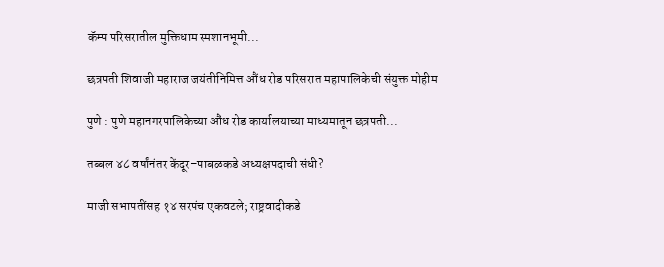कॅम्प परिसरातील मुक्तिधाम स्मशानभूमी...

छत्रपती शिवाजी महाराज जयंतीनिमित्त औंध रोड परिसरात महापालिकेची संयुक्त मोहीम

पुणे : पुणे महानगरपालिकेच्या औंध रोड कार्यालयाच्या माध्यमातून छत्रपती...

तब्बल ४८ वर्षांनंतर केंदूर–पाबळकडे अध्यक्षपदाची संधी?

माजी सभापतींसह १४ सरपंच एकवटले; राष्ट्रवादीकडे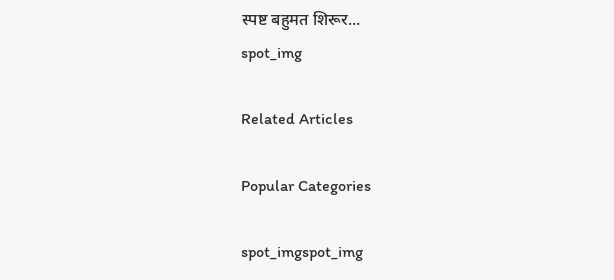स्पष्ट बहुमत शिरूर...
spot_img

Related Articles

Popular Categories

spot_imgspot_img